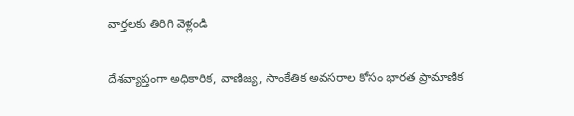వార్తలకు తిరిగి వెళ్లండి

దేశవ్యాప్తంగా అధికారిక, వాణిజ్య, సాంకేతిక అవసరాల కోసం భారత ప్రామాణిక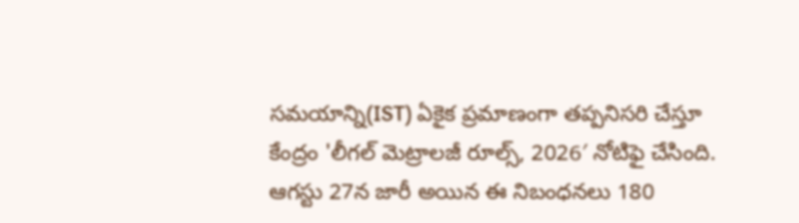సమయాన్ని(IST) ఏకైక ప్రమాణంగా తప్పనిసరి చేస్తూ కేంద్రం 'లీగల్ మెట్రాలజీ రూల్స్, 2026′ నోటిఫై చేసింది.
ఆగస్టు 27న జారీ అయిన ఈ నిబంధనలు 180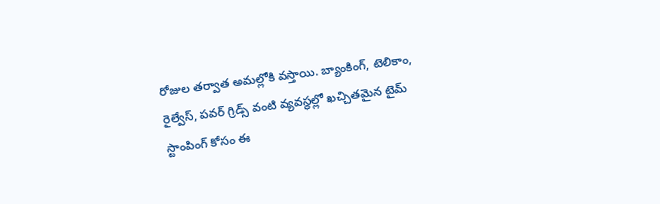రోజుల తర్వాత అమల్లోకి వస్తాయి. బ్యాంకింగ్, టెలికాం, రైల్వేస్, పవర్ గ్రిడ్స్ వంటి వ్యవస్థల్లో ఖచ్చితమైన టైమ్ స్టాంపింగ్ కోసం ఈ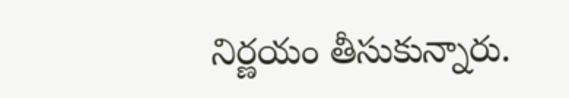నిర్ణయం తీసుకున్నారు.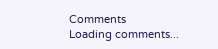Comments
Loading comments...